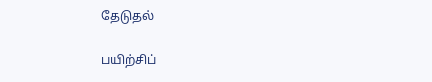தேடுதல்

பயிற்சிப்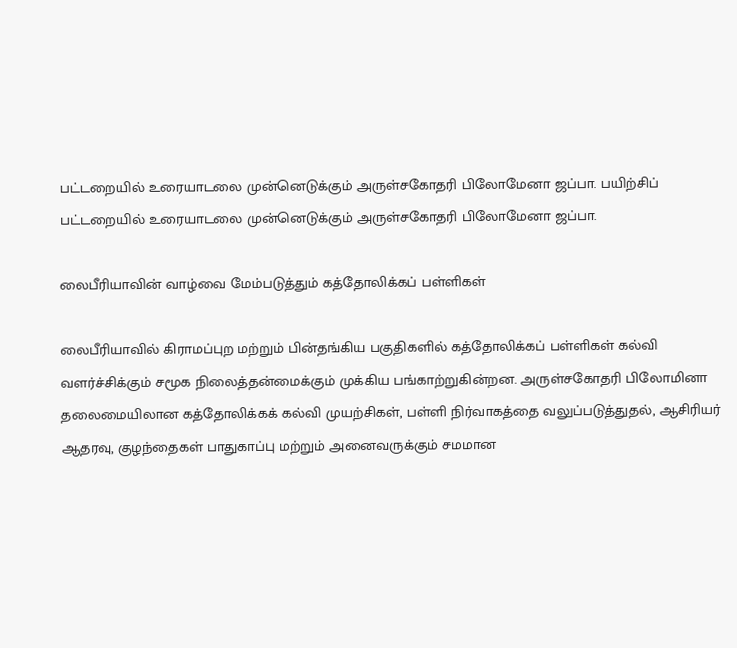பட்டறையில் உரையாடலை முன்னெடுக்கும் அருள்சகோதரி பிலோமேனா ஜப்பா. பயிற்சிப் பட்டறையில் உரையாடலை முன்னெடுக்கும் அருள்சகோதரி பிலோமேனா ஜப்பா.

லைபீரியாவின் வாழ்வை மேம்படுத்தும் கத்தோலிக்கப் பள்ளிகள்

லைபீரியாவில் கிராமப்புற மற்றும் பின்தங்கிய பகுதிகளில் கத்தோலிக்கப் பள்ளிகள் கல்வி வளர்ச்சிக்கும் சமூக நிலைத்தன்மைக்கும் முக்கிய பங்காற்றுகின்றன. அருள்சகோதரி பிலோமினா தலைமையிலான கத்தோலிக்கக் கல்வி முயற்சிகள், பள்ளி நிர்வாகத்தை வலுப்படுத்துதல், ஆசிரியர் ஆதரவு, குழந்தைகள் பாதுகாப்பு மற்றும் அனைவருக்கும் சமமான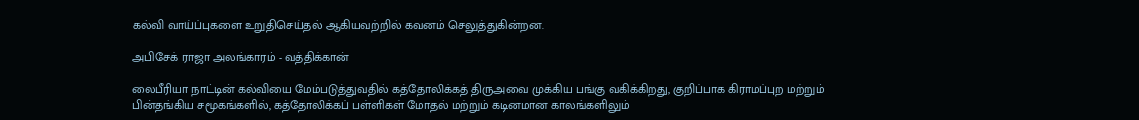கல்வி வாய்ப்புகளை உறுதிசெய்தல் ஆகியவற்றில் கவனம் செலுத்துகின்றன.

அபிசேக் ராஜா அலங்காரம் - வத்திக்கான்

லைபீரியா நாட்டின் கல்வியை மேம்படுத்துவதில் கத்தோலிக்கத் திருஅவை முக்கிய பங்கு வகிக்கிறது, குறிப்பாக கிராமப்புற மற்றும் பின்தங்கிய சமூகங்களில், கத்தோலிக்கப் பள்ளிகள் மோதல் மற்றும் கடினமான காலங்களிலும்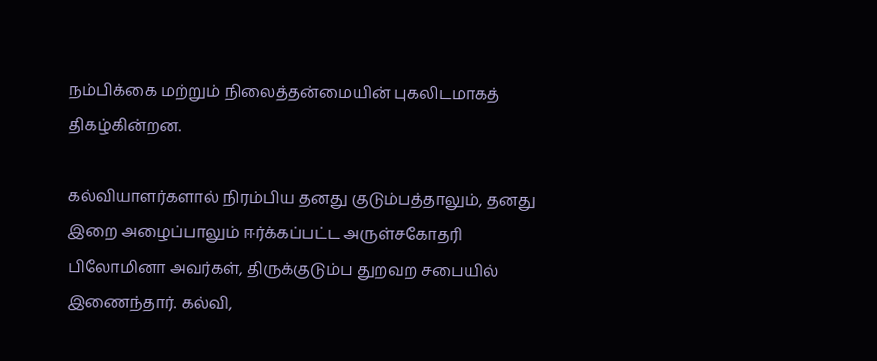நம்பிக்கை மற்றும் நிலைத்தன்மையின் புகலிடமாகத் திகழ்கின்றன.

கல்வியாளர்களால் நிரம்பிய தனது குடும்பத்தாலும், தனது இறை அழைப்பாலும் ஈர்க்கப்பட்ட அருள்சகோதரி பிலோமினா அவர்கள், திருக்குடும்ப துறவற சபையில் இணைந்தார். கல்வி,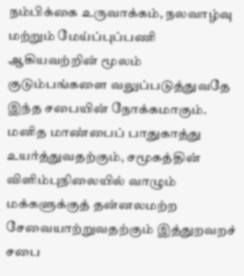நம்பிக்கை உருவாக்கம், நலவாழ்வு மற்றும் மேய்ப்புப்பணி ஆகியவற்றின் மூலம் குடும்பங்களை வலுப்படுத்துவதே இந்த சபையின் நோக்கமாகும். மனித மாண்பைப் பாதுகாத்து உயர்த்துவதற்கும், சமூகத்தின் விளிம்புநிலையில் வாழும் மக்களுக்குத் தன்னலமற்ற சேவையாற்றுவதற்கும் இத்துறவறச் சபை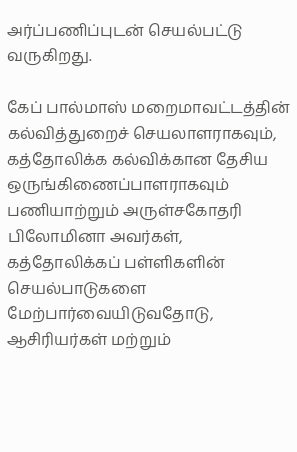அர்ப்பணிப்புடன் செயல்பட்டு வருகிறது.

கேப் பால்மாஸ் மறைமாவட்டத்தின் கல்வித்துறைச் செயலாளராகவும், கத்தோலிக்க கல்விக்கான தேசிய ஒருங்கிணைப்பாளராகவும் பணியாற்றும் அருள்சகோதரி பிலோமினா அவர்கள், கத்தோலிக்கப் பள்ளிகளின் செயல்பாடுகளை மேற்பார்வையிடுவதோடு, ஆசிரியர்கள் மற்றும்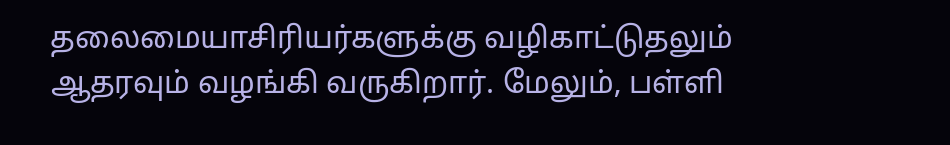தலைமையாசிரியர்களுக்கு வழிகாட்டுதலும் ஆதரவும் வழங்கி வருகிறார். மேலும், பள்ளி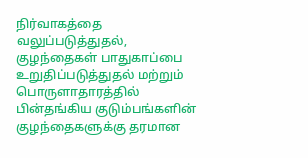நிர்வாகத்தை வலுப்படுத்துதல், குழந்தைகள் பாதுகாப்பை உறுதிப்படுத்துதல் மற்றும் பொருளாதாரத்தில் பின்தங்கிய குடும்பங்களின் குழந்தைகளுக்கு தரமான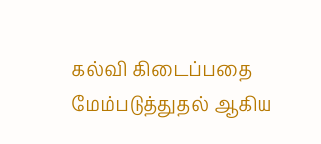கல்வி கிடைப்பதை மேம்படுத்துதல் ஆகிய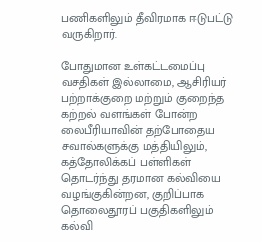பணிகளிலும் தீவிரமாக ஈடுபட்டு வருகிறார்.

போதுமான உள்கட்டமைப்பு வசதிகள் இல்லாமை, ஆசிரியர் பற்றாக்குறை மற்றும் குறைந்த கற்றல் வளங்கள் போன்ற லைபீரியாவின் தற்போதைய சவால்களுக்கு மத்தியிலும், கத்தோலிக்கப் பள்ளிகள் தொடர்ந்து தரமான கல்வியை வழங்குகின்றன, குறிப்பாக தொலைதூரப் பகுதிகளிலும் கல்வி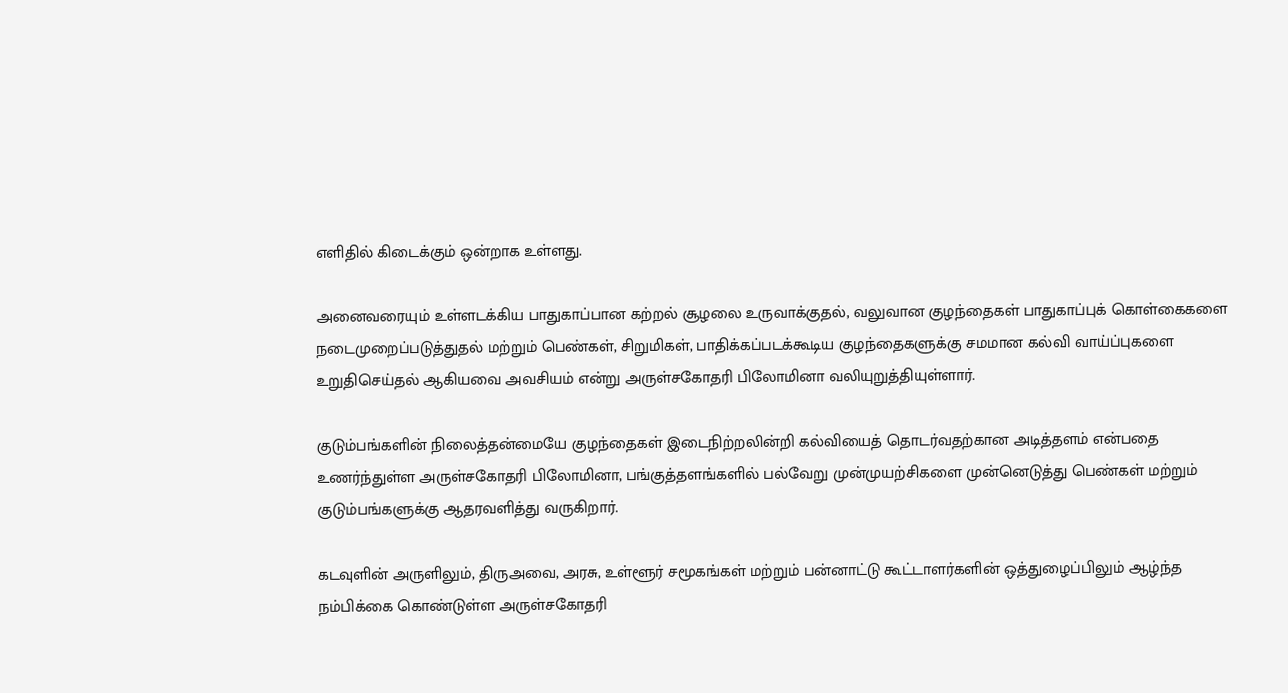எளிதில் கிடைக்கும் ஒன்றாக உள்ளது.

அனைவரையும் உள்ளடக்கிய பாதுகாப்பான கற்றல் சூழலை உருவாக்குதல், வலுவான குழந்தைகள் பாதுகாப்புக் கொள்கைகளை நடைமுறைப்படுத்துதல் மற்றும் பெண்கள், சிறுமிகள், பாதிக்கப்படக்கூடிய குழந்தைகளுக்கு சமமான கல்வி வாய்ப்புகளை உறுதிசெய்தல் ஆகியவை அவசியம் என்று அருள்சகோதரி பிலோமினா வலியுறுத்தியுள்ளார்.

குடும்பங்களின் நிலைத்தன்மையே குழந்தைகள் இடைநிற்றலின்றி கல்வியைத் தொடர்வதற்கான அடித்தளம் என்பதை உணர்ந்துள்ள அருள்சகோதரி பிலோமினா, பங்குத்தளங்களில் பல்வேறு முன்முயற்சிகளை முன்னெடுத்து பெண்கள் மற்றும் குடும்பங்களுக்கு ஆதரவளித்து வருகிறார்.

கடவுளின் அருளிலும், திருஅவை, அரசு, உள்ளூர் சமூகங்கள் மற்றும் பன்னாட்டு கூட்டாளர்களின் ஒத்துழைப்பிலும் ஆழ்ந்த நம்பிக்கை கொண்டுள்ள அருள்சகோதரி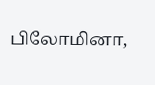பிலோமினா,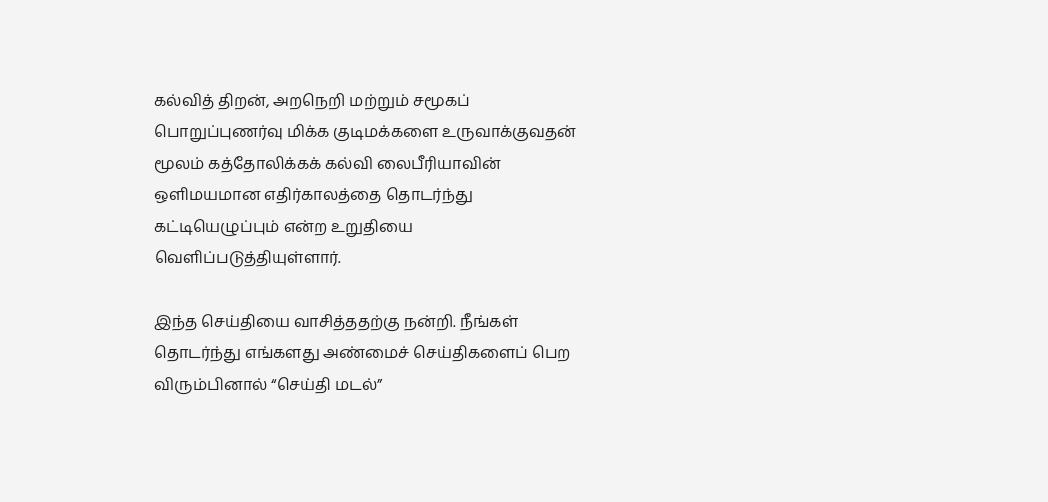கல்வித் திறன், அறநெறி மற்றும் சமூகப் பொறுப்புணர்வு மிக்க குடிமக்களை உருவாக்குவதன் மூலம் கத்தோலிக்கக் கல்வி லைபீரியாவின் ஒளிமயமான எதிர்காலத்தை தொடர்ந்து கட்டியெழுப்பும் என்ற உறுதியை வெளிப்படுத்தியுள்ளார்.

இந்த செய்தியை வாசித்ததற்கு நன்றி. நீங்கள் தொடர்ந்து எங்களது அண்மைச் செய்திகளைப் பெற விரும்பினால் “செய்தி மடல்”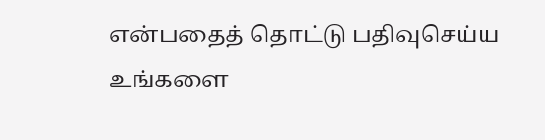என்பதைத் தொட்டு பதிவுசெய்ய உங்களை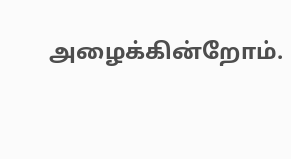அழைக்கின்றோம்.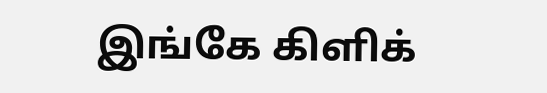இங்கே கிளிக்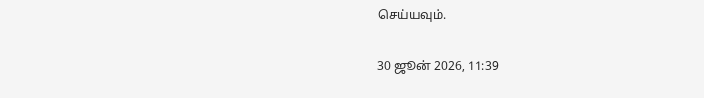செய்யவும்.

30 ஜூன் 2026, 11:39